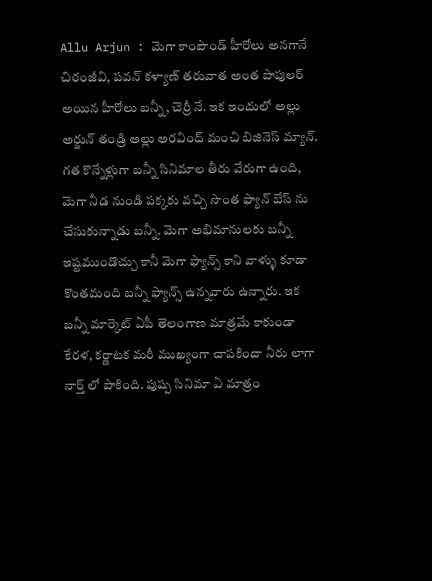Allu Arjun : మెగా కాంపౌండ్ హీరోలు అనగానే చిరంజీవి, పవన్ కళ్యాణ్ తరువాత అంత పాపులర్ అయిన హీరోలు బన్నీ, చెర్రీ నే. ఇక ఇందులో అల్లు అర్జున్ తండ్రి అల్లు అరవింద్ మంచి బిజినెస్ మ్యాన్. గత కొన్నేళ్లుగా బన్నీ సినిమాల తీరు వేరుగా ఉంది, మెగా నీడ నుండి పక్కకు వచ్చి సొంత ఫ్యాన్ బేస్ ను చేసుకున్నాడు బన్నీ. మెగా అభిమానులకు బన్నీ ఇష్టముండొచ్చు కానీ మెగా ఫ్యాన్స్ కాని వాళ్ళు కూడా కొంతమంది బన్నీ ఫ్యాన్స్ ఉన్నవారు ఉన్నారు. ఇక బన్నీ మార్కెట్ ఏపీ తెలంగాణ మాత్రమే కాకుండా కేరళ, కర్ణాటక మరీ ముఖ్యంగా చాపకిందా నీరు లాగా నార్త్ లో పాకింది. పుష్ప సినిమా ఏ మాత్రం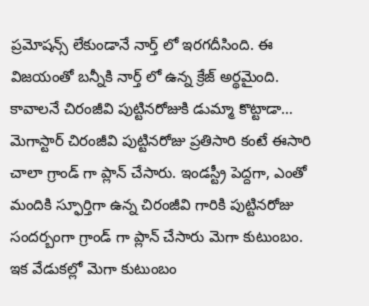ప్రమోషన్స్ లేకుండానే నార్త్ లో ఇరగదీసింది. ఈ విజయంతో బన్నీకి నార్త్ లో ఉన్న క్రేజ్ అర్థమైంది.
కావాలనే చిరంజీవి పుట్టినరోజుకి డుమ్మా కొట్టాడా…
మెగాస్టార్ చిరంజీవి పుట్టినరోజు ప్రతిసారి కంటే ఈసారి చాలా గ్రాండ్ గా ప్లాన్ చేసారు. ఇండస్ట్రీ పెద్దగా, ఎంతో మందికి స్ఫూర్తిగా ఉన్న చిరంజీవి గారికి పుట్టినరోజు సందర్బంగా గ్రాండ్ గా ప్లాన్ చేసారు మెగా కుటుంబం. ఇక వేడుకల్లో మెగా కుటుంబం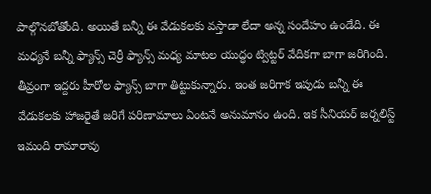పాల్గొనబోతోంది. అయితే బన్నీ ఈ వేడుకలకు వస్తాడా లేదా అన్న సందేహం ఉండేది. ఈ మధ్యనే బన్నీ ఫ్యాన్స్ చెర్రీ ఫ్యాన్స్ మధ్య మాటల యుద్ధం ట్విట్టర్ వేదికగా బాగా జరిగింది. తీవ్రంగా ఇద్దరు హీరోల ఫ్యాన్స్ బాగా తిట్టుకున్నారు. ఇంత జరిగాక ఇపుడు బన్నీ ఈ వేడుకలకు హాజరైతే జరిగే పరిణామాలు ఏంటనే అనుమానం ఉంది. ఇక సీనియర్ జర్నలిస్ట్ ఇమంది రామారావు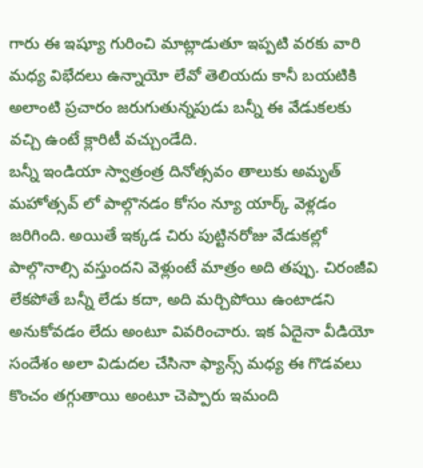గారు ఈ ఇష్యూ గురించి మాట్లాడుతూ ఇప్పటి వరకు వారి మధ్య విభేదలు ఉన్నాయో లేవో తెలియదు కానీ బయటికి అలాంటి ప్రచారం జరుగుతున్నపుడు బన్నీ ఈ వేడుకలకు వచ్చి ఉంటే క్లారిటీ వచ్చుండేది.
బన్నీ ఇండియా స్వాత్రంత్ర దినోత్సవం తాలుకు అమృత్ మహోత్సవ్ లో పాల్గొనడం కోసం న్యూ యార్క్ వెళ్లడం జరిగింది. అయితే ఇక్కడ చిరు పుట్టినరోజు వేడుకల్లో పాల్గొనాల్సి వస్తుందని వెళ్లుంటే మాత్రం అది తప్పు. చిరంజీవి లేకపోతే బన్నీ లేడు కదా, అది మర్చిపోయి ఉంటాడని అనుకోవడం లేదు అంటూ వివరించారు. ఇక ఏదైనా వీడియో సందేశం అలా విడుదల చేసినా ఫ్యాన్స్ మధ్య ఈ గొడవలు కొంచం తగ్గుతాయి అంటూ చెప్పారు ఇమంది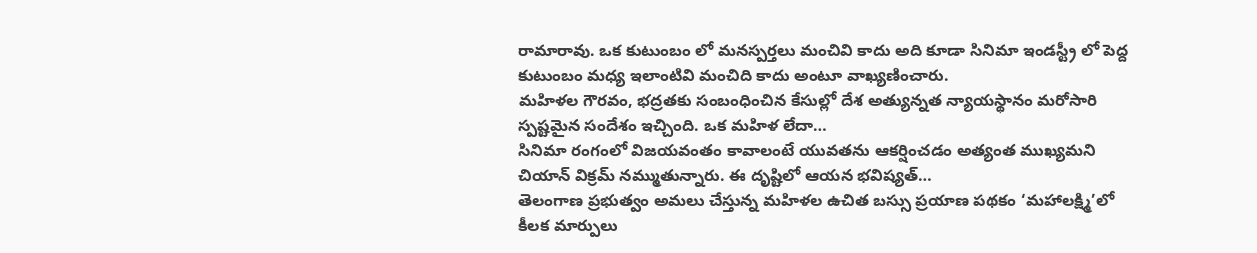రామారావు. ఒక కుటుంబం లో మనస్పర్తలు మంచివి కాదు అది కూడా సినిమా ఇండస్ట్రీ లో పెద్ద కుటుంబం మధ్య ఇలాంటివి మంచిది కాదు అంటూ వాఖ్యణించారు.
మహిళల గౌరవం, భద్రతకు సంబంధించిన కేసుల్లో దేశ అత్యున్నత న్యాయస్థానం మరోసారి స్పష్టమైన సందేశం ఇచ్చింది. ఒక మహిళ లేదా…
సినిమా రంగంలో విజయవంతం కావాలంటే యువతను ఆకర్షించడం అత్యంత ముఖ్యమని చియాన్ విక్రమ్ నమ్ముతున్నారు. ఈ దృష్టిలో ఆయన భవిష్యత్…
తెలంగాణ ప్రభుత్వం అమలు చేస్తున్న మహిళల ఉచిత బస్సు ప్రయాణ పథకం ‘మహాలక్ష్మి’లో కీలక మార్పులు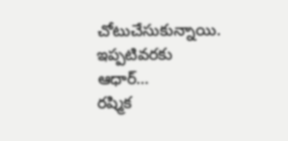చోటుచేసుకున్నాయి. ఇప్పటివరకు ఆధార్…
రష్మిక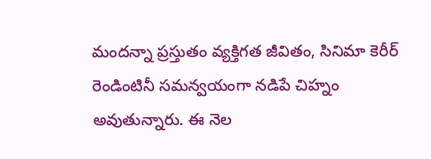మందన్నా ప్రస్తుతం వ్యక్తిగత జీవితం, సినిమా కెరీర్ రెండింటినీ సమన్వయంగా నడిపే చిహ్నం అవుతున్నారు. ఈ నెల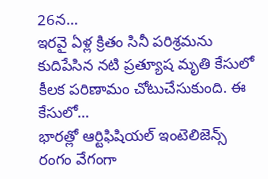26న…
ఇరవై ఏళ్ల క్రితం సినీ పరిశ్రమను కుదిపేసిన నటి ప్రత్యూష మృతి కేసులో కీలక పరిణామం చోటుచేసుకుంది. ఈ కేసులో…
భారత్లో ఆర్టిఫిషియల్ ఇంటెలిజెన్స్ రంగం వేగంగా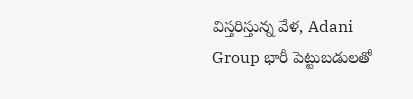విస్తరిస్తున్న వేళ, Adani Group భారీ పెట్టుబడులతో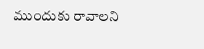ముందుకు రావాలని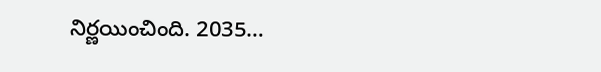నిర్ణయించింది. 2035…